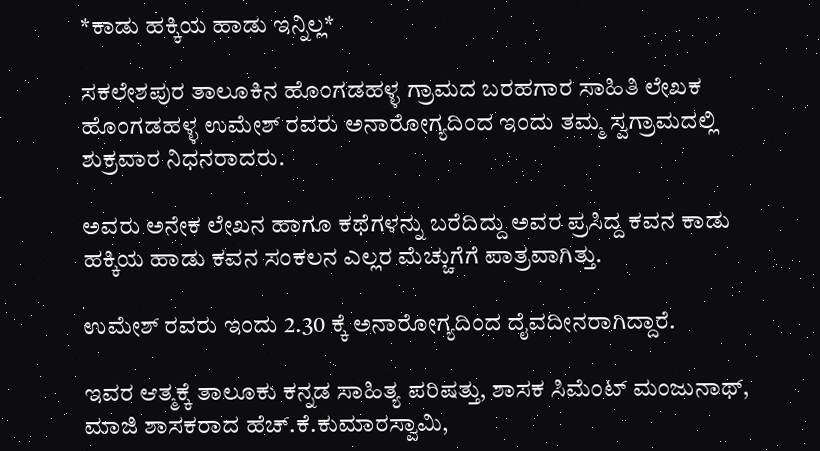*ಕಾಡು ಹಕ್ಕಿಯ ಹಾಡು ಇನ್ನಿಲ್ಲ*

ಸಕಲೇಶಪುರ ತಾಲೂಕಿನ ಹೊಂಗಡಹಳ್ಳ ಗ್ರಾಮದ ಬರಹಗಾರ ಸಾಹಿತಿ ಲೇಖಕ ಹೊಂಗಡಹಳ್ಳ ಉಮೇಶ್ ರವರು ಅನಾರೋಗ್ಯದಿಂದ ಇಂದು ತಮ್ಮ ಸ್ವಗ್ರಾಮದಲ್ಲಿ ಶುಕ್ರವಾರ ನಿಧನರಾದರು.

ಅವರು ಅನೇಕ ಲೇಖನ ಹಾಗೂ ಕಥೆಗಳನ್ನು ಬರೆದಿದ್ದು ಅವರ ಪ್ರಸಿದ್ದ ಕವನ ಕಾಡು ಹಕ್ಕಿಯ ಹಾಡು ಕವನ ಸಂಕಲನ ಎಲ್ಲರ ಮೆಚ್ಚುಗೆಗೆ ಪಾತ್ರವಾಗಿತ್ತು.

ಉಮೇಶ್ ರವರು ಇಂದು 2.30 ಕ್ಕೆ ಅನಾರೋಗ್ಯದಿಂದ ದೈವದೀನರಾಗಿದ್ದಾರೆ.

ಇವರ ಆತ್ಮಕ್ಕೆ ತಾಲೂಕು ಕನ್ನಡ ಸಾಹಿತ್ಯ ಪರಿಷತ್ತು, ಶಾಸಕ ಸಿಮೆಂಟ್ ಮಂಜುನಾಥ್, ಮಾಜಿ ಶಾಸಕರಾದ ಹೆಚ್.ಕೆ.ಕುಮಾರಸ್ವಾಮಿ,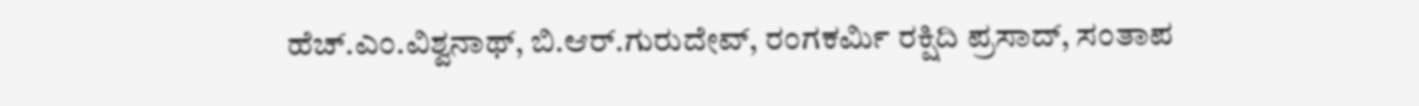ಹೆಚ್.ಎಂ.ವಿಶ್ವನಾಥ್, ಬಿ.ಆರ್.ಗುರುದೇವ್, ರಂಗಕರ್ಮಿ ರಕ್ಷಿದಿ ಪ್ರಸಾದ್, ಸಂತಾಪ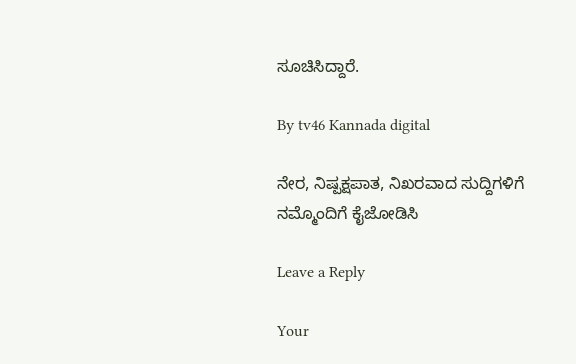ಸೂಚಿಸಿದ್ದಾರೆ.

By tv46 Kannada digital

ನೇರ, ನಿಷ್ಪಕ್ಷಪಾತ, ನಿಖರವಾದ ಸುದ್ದಿಗಳಿಗೆ ನಮ್ಮೊಂದಿಗೆ ಕೈಜೋಡಿಸಿ

Leave a Reply

Your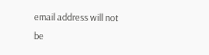email address will not be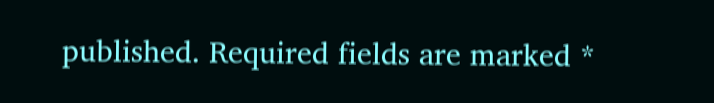published. Required fields are marked *